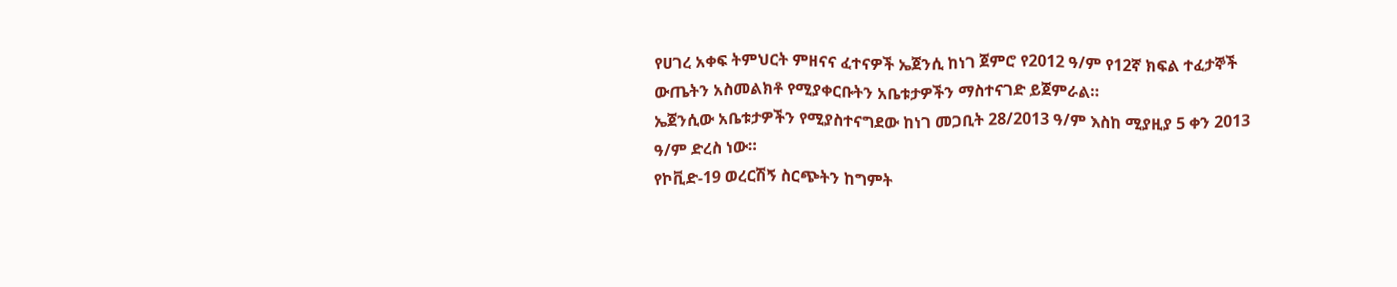የሀገረ አቀፍ ትምህርት ምዘናና ፈተናዎች ኤጀንሲ ከነገ ጀምሮ የ2012 ዓ/ም የ12ኛ ክፍል ተፈታኞች ውጤትን አስመልክቶ የሚያቀርቡትን አቤቱታዎችን ማስተናገድ ይጀምራል።
ኤጀንሲው አቤቱታዎችን የሚያስተናግደው ከነገ መጋቢት 28/2013 ዓ/ም እስከ ሚያዚያ 5 ቀን 2013 ዓ/ም ድረስ ነው።
የኮቪድ-19 ወረርሽኝ ስርጭትን ከግምት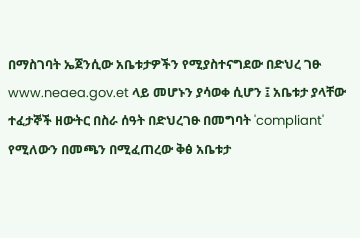በማስገባት ኤጀንሲው አቤቱታዎችን የሚያስተናግደው በድህረ ገፁ www.neaea.gov.et ላይ መሆኑን ያሳወቀ ሲሆን ፤ አቤቱታ ያላቸው ተፈታኞች ዘውትር በስራ ሰዓት በድህረገፁ በመግባት 'compliant' የሚለውን በመጫን በሚፈጠረው ቅፅ አቤቱታ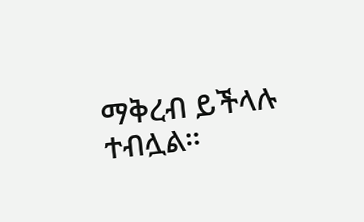ማቅረብ ይችላሉ ተብሏል።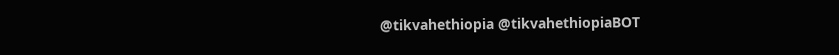@tikvahethiopia @tikvahethiopiaBOT